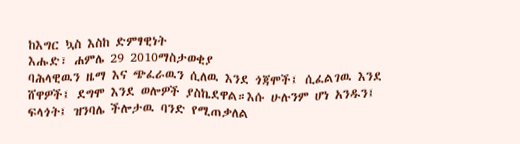ከእግር ኳስ እስከ ድምፃዊነት
እሑድ፣ ሐምሌ 29 2010ማስታወቂያ
ባሕላዊዉን ዜማ እና ጭፈራዉን ሲለዉ እንደ ጎጃሞች፤ ሲፈልገዉ እንደ ሸዋዎች፤ ደግሞ እንደ ወሎዎች ያስኬደዋል።እሱ ሁሉንም ሆነ አንዱን፤ ፍላጎት፤ ዝንባሌ ችሎታዉ ባንድ የሚጠቃለል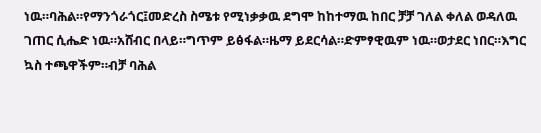ነዉ።ባሕል።የማንጎራጎር፤መድረስ ስሜቱ የሚነቃቃዉ ደግሞ ከከተማዉ ከበር ቻቻ ገለል ቀለል ወዳለዉ ገጠር ሲሔድ ነዉ።አሸብር በላይ።ግጥም ይፅፋል።ዜማ ይደርሳል።ድምፃዊዉም ነዉ።ወታደር ነበር።እግር ኳስ ተጫዋችም።ብቻ ባሕል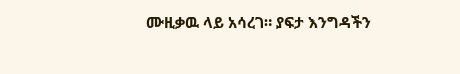ሙዚቃዉ ላይ አሳረገ። ያፍታ እንግዳችን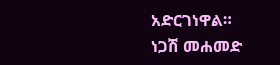አድርገነዋል።
ነጋሽ መሐመድ